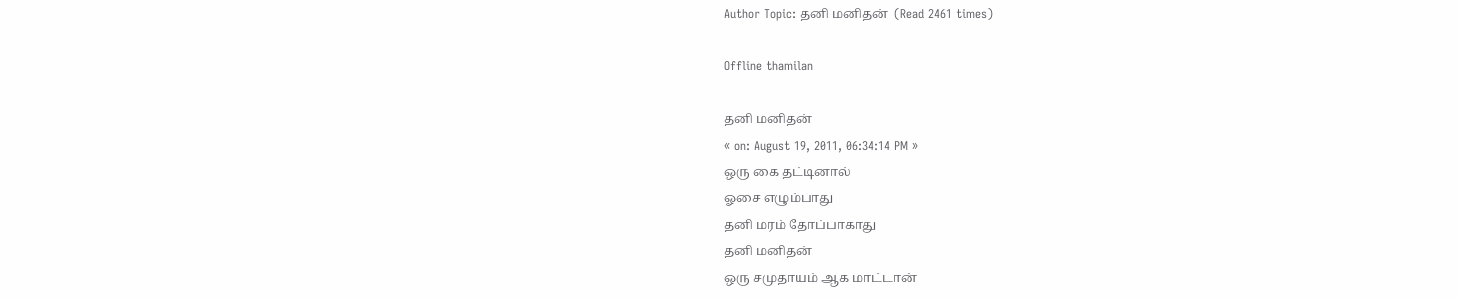Author Topic: த‌னி ம‌னித‌ன்  (Read 2461 times)

Offline thamilan

த‌னி ம‌னித‌ன்
« on: August 19, 2011, 06:34:14 PM »
ஒரு கை தட்டினால்
ஓசை எழும்பாது
தனி மரம் தோப்பாகாது
த‌னி ம‌னித‌ன்
ஒரு ச‌முதாய‌ம் ஆக‌ மாட்டான்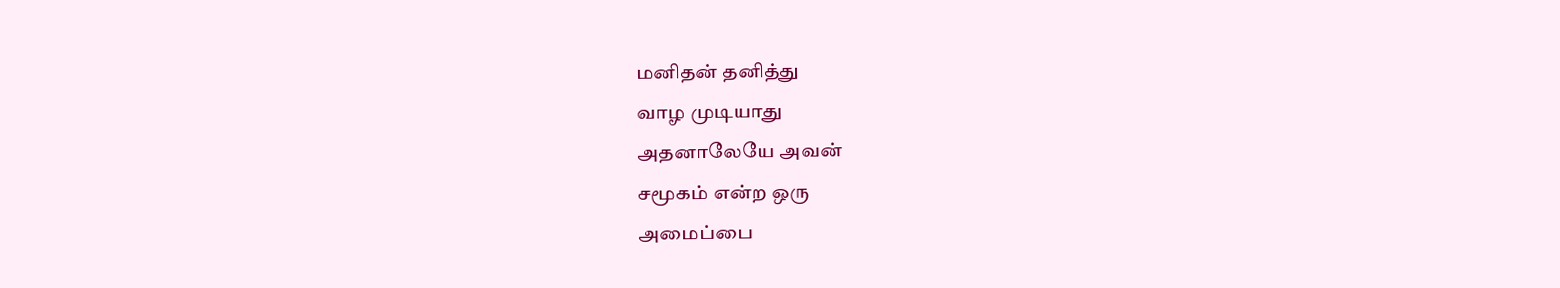ம‌னித‌ன் த‌னித்து
வாழ‌ முடியாது
அத‌னாலேயே அவ‌ன்
சமூக‌ம் என்ற‌ ஒரு
அமைப்பை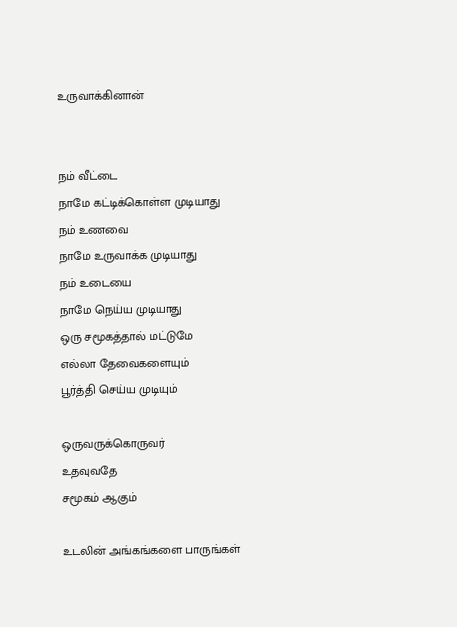உருவாக்கினான்


ந‌ம் வீட்டை
நாமே க‌ட்டிக்கொள்ள‌ முடியாது
ந‌ம் உண‌வை
நாமே உருவாக்க‌ முடியாது
ந‌ம் உடையை
நாமே நெய்ய‌ முடியாது
ஒரு ச‌மூக‌த்தால் ம‌ட்டுமே
எல்லா தேவைக‌ளையும்
பூர்த்தி செய்ய‌ முடியும்

ஒருவ‌ருக்கொருவ‌ர்
உத‌வுவ‌தே
ச‌மூக‌ம் ஆகும்

உடலின் அங்கங்களை பாருங்கள்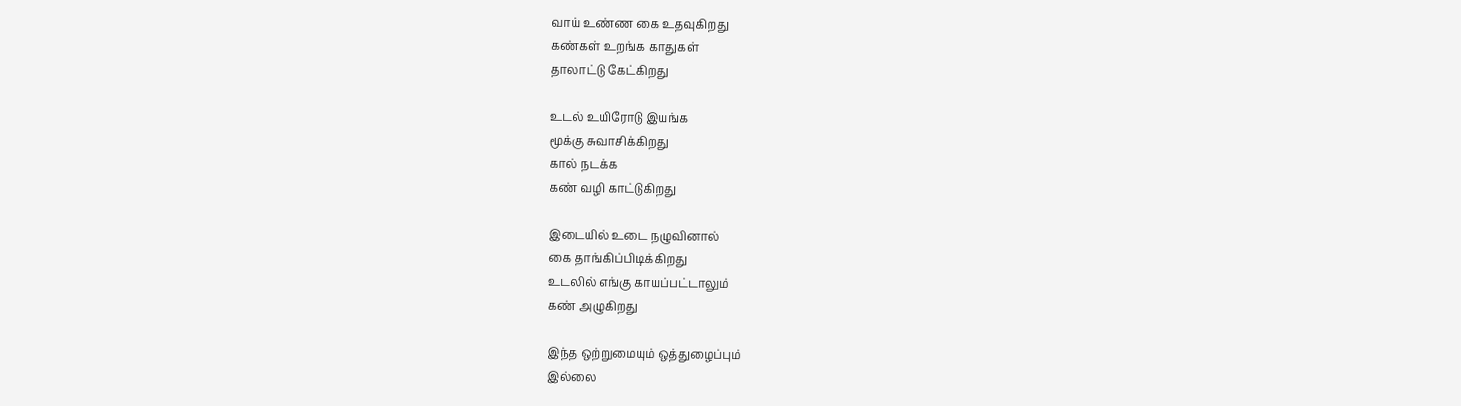வாய் உண்ண கை உதவுகிறது
கண்கள் உறங்க காதுகள்
தாலாட்டு கேட்கிறது

உடல் உயிரோடு இயங்க‌
மூக்கு சுவாசிக்கிறது
கால் ந‌ட‌க்க‌
க‌ண் வ‌ழி காட்டுகிறது

இடையில் உடை ந‌ழுவினால்
கை தாங்கிப்பிடிக்கிற‌து
உட‌லில் எங்கு காய‌ப்ப‌ட்டாலும்
க‌ண் அழுகிற‌து

இந்த‌ ஒற்றுமையும் ஒத்துழைப்பும்
இல்லை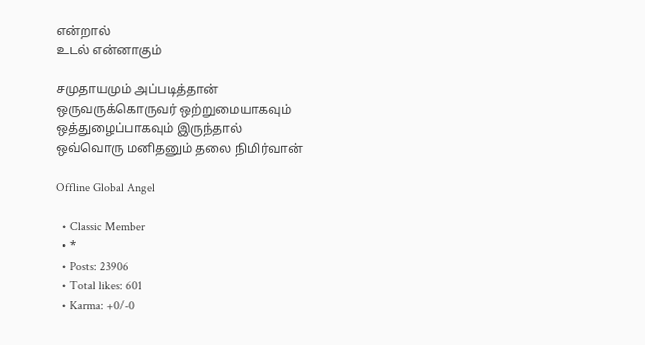என்றால்
உட‌ல் என்னாகும்

ச‌முதாய‌மும் அப்ப‌டித்தான்
ஒருவ‌ருக்கொருவ‌ர் ஒற்றுமையாக‌வும்
ஒத்துழைப்பாக‌வும் இருந்தால்
ஒவ்வொரு ம‌னித‌னும் த‌லை நிமிர்வான்

Offline Global Angel

  • Classic Member
  • *
  • Posts: 23906
  • Total likes: 601
  • Karma: +0/-0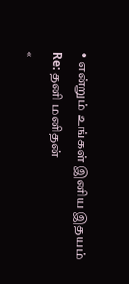• என்றும் உங்கள் இனிய இதயம்
Re: த‌னி ம‌னித‌ன்
«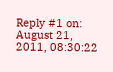Reply #1 on: August 21, 2011, 08:30:22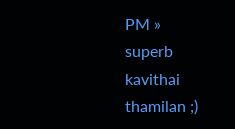PM »
superb kavithai thamilan ;)